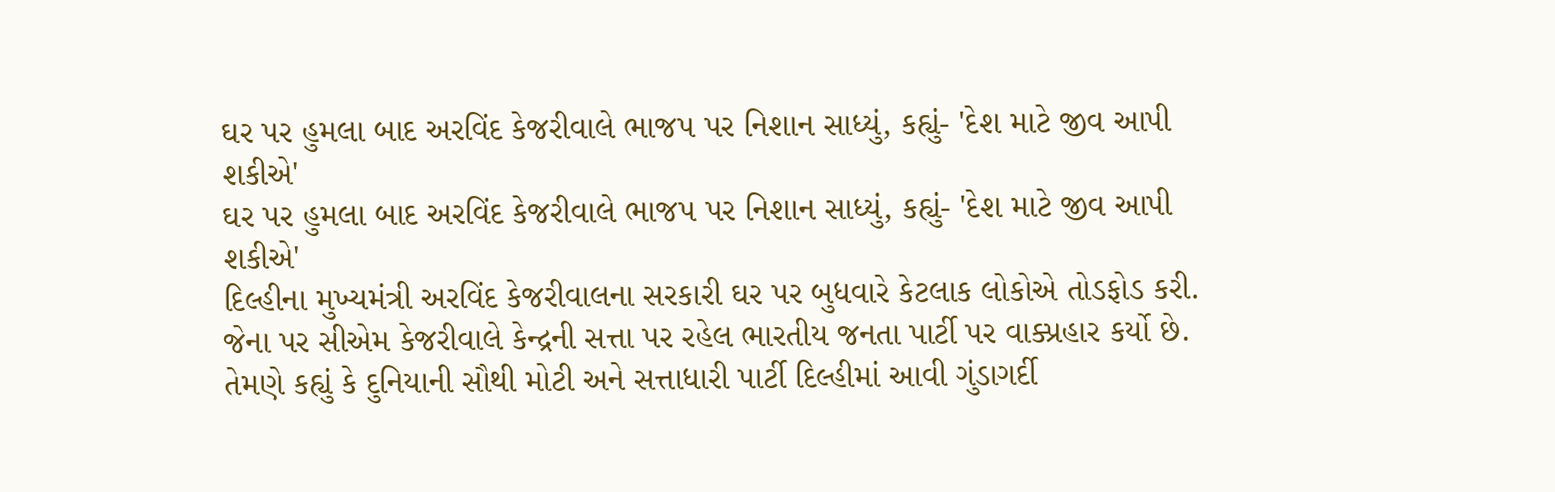ઘર પર હુમલા બાદ અરવિંદ કેજરીવાલે ભાજપ પર નિશાન સાધ્યું, કહ્યું- 'દેશ માટે જીવ આપી શકીએ'
ઘર પર હુમલા બાદ અરવિંદ કેજરીવાલે ભાજપ પર નિશાન સાધ્યું, કહ્યું- 'દેશ માટે જીવ આપી શકીએ'
દિલ્હીના મુખ્યમંત્રી અરવિંદ કેજરીવાલના સરકારી ઘર પર બુધવારે કેટલાક લોકોએ તોડફોડ કરી. જેના પર સીએમ કેજરીવાલે કેન્દ્રની સત્તા પર રહેલ ભારતીય જનતા પાર્ટી પર વાક્પ્રહાર કર્યો છે. તેમણે કહ્યું કે દુનિયાની સૌથી મોટી અને સત્તાધારી પાર્ટી દિલ્હીમાં આવી ગુંડાગર્દી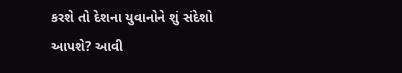કરશે તો દેશના યુવાનોને શું સંદેશો આપશે? આવી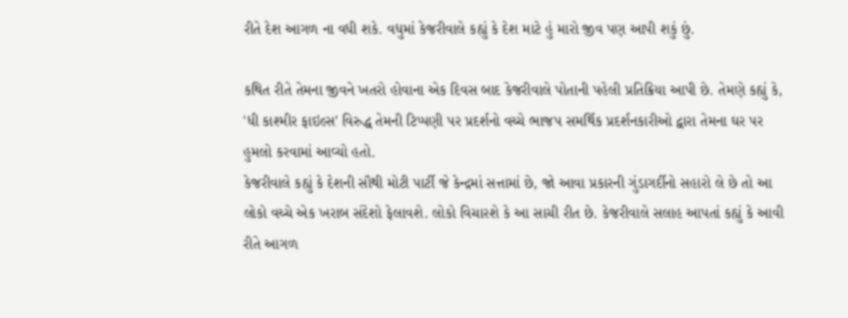રીતે દેશ આગળ ના વધી શકે. વધુમાં કેજરીવાલે કહ્યું કે દેશ માટે હું મારો જીવ પણ આપી શકું છું.

કથિત રીતે તેમના જીવને ખતરો હોવાના એક દિવસ બાદ કેજરીવાલે પોતાની પહેલી પ્રતિક્રિયા આપી છે. તેમણે કહ્યું કે, 'ધી કાશ્મીર ફાઇલ્સ' વિરુદ્ધ તેમની ટિપ્પણી પર પ્રદર્શનો વચ્ચે ભાજપ સમર્થિક પ્રદર્શનકારીઓ દ્વારા તેમના ઘર પર હુમલો કરવામાં આવ્યો હતો.
કેજરીવાલે કહ્યું કે દેશની સૌથી મોટી પાર્ટી જે કેન્દ્રમાં સત્તામાં છે, જો આવા પ્રકારની ગુંડાગર્દીનો સહારો લે છે તો આ લોકો વચ્ચે એક ખરાબ સંદેશો ફેલાવશે. લોકો વિચારશે કે આ સાચી રીત છે. કેજરીવાલે સલાહ આપતાં કહ્યું કે આવી રીતે આગળ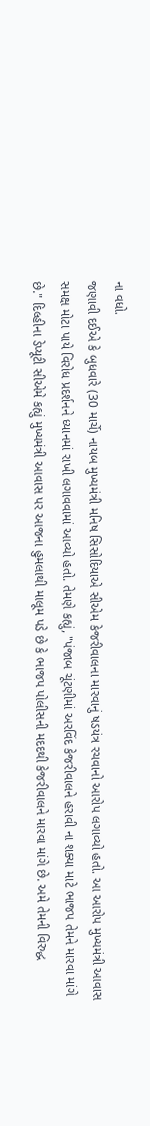ના વધો.
જણાવી દઈએ કે બુધવારે (30 માર્ચે) નાયબ મુખ્યમંત્રી મનિષ સિસોદિયાએ સીએમ કેજરીવાલના મારવાનું ષડયંત્ર રચવાનો આરોપ લગાવ્યો હતો. આ આરોપ મુખ્યમંત્રી આવાસ સમક્ષ મોટા પાયે વિરોધ પ્રદર્શનને ધ્યાનમાં રાખી લગાવવામાં આવ્યો હતો. તેમણે કહ્યું, "પંજાબ ચૂંટણીમાં અરવિંદ કેજરીવાલને હરાવી ના શક્યા માટે ભાજપ તેમને મારવા માંગે છે." દિલ્હીના ડેપ્યૂટી સીએમે કહ્યું મુખ્યમંત્રી આવાસ પર આજના હુમલાથી માલૂમ પડે છે કે ભાજપ પોલીસની મદદથી કેજરીવાલને મારવા માંગે છે. અમે તેમની વિરુદ્ધ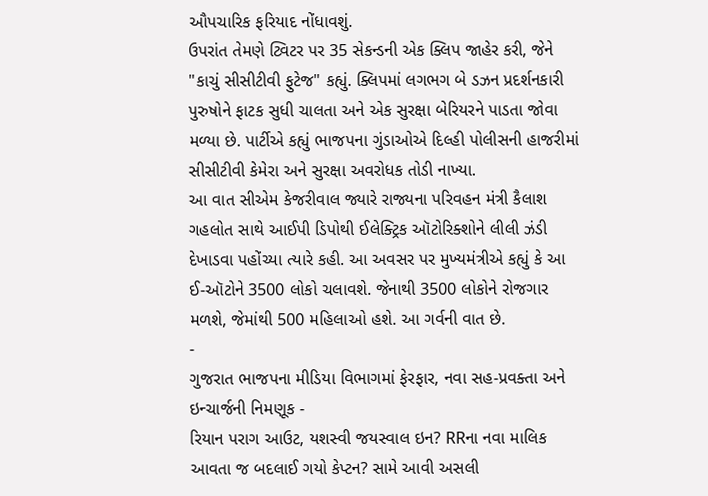ઔપચારિક ફરિયાદ નોંધાવશું.
ઉપરાંત તેમણે ટ્વિટર પર 35 સેકન્ડની એક ક્લિપ જાહેર કરી, જેને "કાચું સીસીટીવી ફુટેજ" કહ્યું. ક્લિપમાં લગભગ બે ડઝન પ્રદર્શનકારી પુરુષોને ફાટક સુધી ચાલતા અને એક સુરક્ષા બેરિયરને પાડતા જોવા મળ્યા છે. પાર્ટીએ કહ્યું ભાજપના ગુંડાઓએ દિલ્હી પોલીસની હાજરીમાં સીસીટીવી કેમેરા અને સુરક્ષા અવરોધક તોડી નાખ્યા.
આ વાત સીએમ કેજરીવાલ જ્યારે રાજ્યના પરિવહન મંત્રી કૈલાશ ગહલોત સાથે આઈપી ડિપોથી ઈલેક્ટ્રિક ઑટોરિક્શોને લીલી ઝંડી દેખાડવા પહોંચ્યા ત્યારે કહી. આ અવસર પર મુખ્યમંત્રીએ કહ્યું કે આ ઈ-ઑટોને 3500 લોકો ચલાવશે. જેનાથી 3500 લોકોને રોજગાર મળશે, જેમાંથી 500 મહિલાઓ હશે. આ ગર્વની વાત છે.
-
ગુજરાત ભાજપના મીડિયા વિભાગમાં ફેરફાર, નવા સહ-પ્રવક્તા અને ઇન્ચાર્જની નિમણૂક -
રિયાન પરાગ આઉટ, યશસ્વી જયસ્વાલ ઇન? RRના નવા માલિક આવતા જ બદલાઈ ગયો કેપ્ટન? સામે આવી અસલી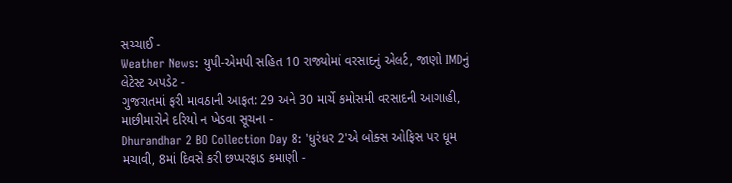સચ્ચાઈ -
Weather News: યુપી-એમપી સહિત 10 રાજ્યોમાં વરસાદનું એલર્ટ, જાણો IMDનું લેટેસ્ટ અપડેટ -
ગુજરાતમાં ફરી માવઠાની આફત: 29 અને 30 માર્ચે કમોસમી વરસાદની આગાહી, માછીમારોને દરિયો ન ખેડવા સૂચના -
Dhurandhar 2 BO Collection Day 8: 'ધુરંધર 2'એ બોક્સ ઓફિસ પર ધૂમ મચાવી, 8માં દિવસે કરી છપ્પરફાડ કમાણી -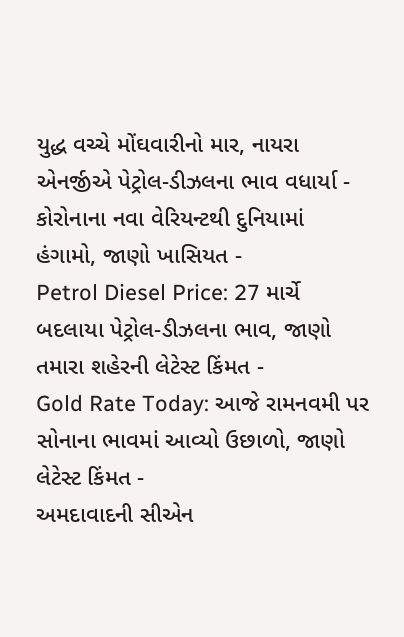યુદ્ધ વચ્ચે મોંઘવારીનો માર, નાયરા એનર્જીએ પેટ્રોલ-ડીઝલના ભાવ વધાર્યા -
કોરોનાના નવા વેરિયન્ટથી દુનિયામાં હંગામો, જાણો ખાસિયત -
Petrol Diesel Price: 27 માર્ચે બદલાયા પેટ્રોલ-ડીઝલના ભાવ, જાણો તમારા શહેરની લેટેસ્ટ કિંમત -
Gold Rate Today: આજે રામનવમી પર સોનાના ભાવમાં આવ્યો ઉછાળો, જાણો લેટેસ્ટ કિંમત -
અમદાવાદની સીએન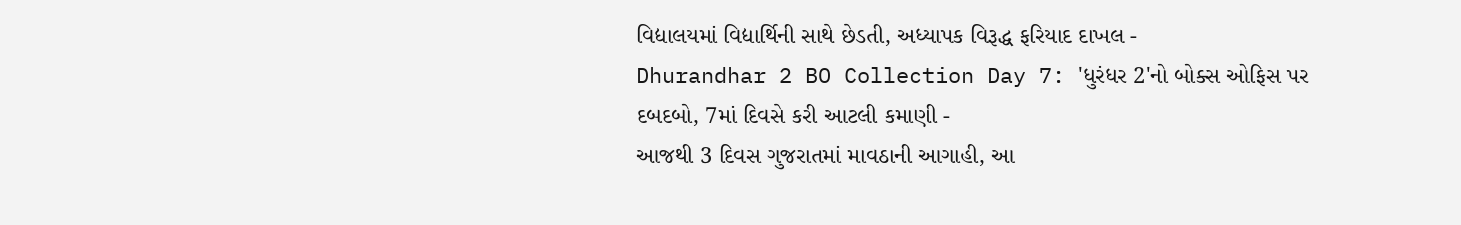વિદ્યાલયમાં વિદ્યાર્થિની સાથે છેડતી, અધ્યાપક વિરૂદ્ધ ફરિયાદ દાખલ -
Dhurandhar 2 BO Collection Day 7: 'ધુરંધર 2'નો બોક્સ ઓફિસ પર દબદબો, 7માં દિવસે કરી આટલી કમાણી -
આજથી 3 દિવસ ગુજરાતમાં માવઠાની આગાહી, આ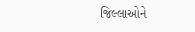જિલ્લાઓને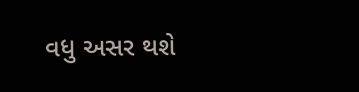વધુ અસર થશે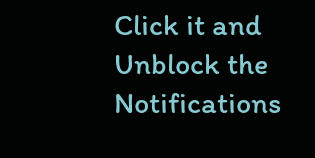Click it and Unblock the Notifications